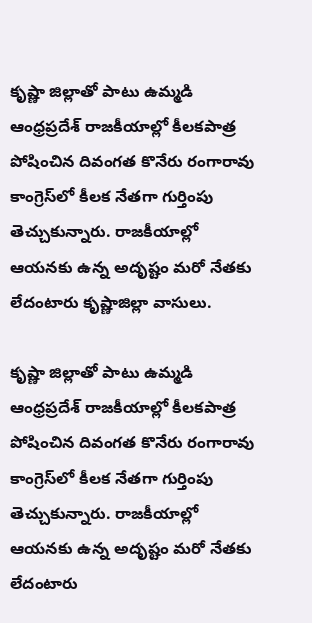కృష్ణా జిల్లాతో పాటు ఉమ్మడి ఆంధ్రప్రదేశ్ రాజకీయాల్లో కీలకపాత్ర పోషించిన దివంగత కొనేరు రంగారావు కాంగ్రెస్‌‌లో కీలక నేతగా గుర్తింపు తెచ్చుకున్నారు. రాజకీయాల్లో ఆయనకు ఉన్న అదృష్టం మరో నేతకు లేదంటారు కృష్ణాజిల్లా వాసులు.

కృష్ణా జిల్లాతో పాటు ఉమ్మడి ఆంధ్రప్రదేశ్ రాజకీయాల్లో కీలకపాత్ర పోషించిన దివంగత కొనేరు రంగారావు కాంగ్రెస్‌‌లో కీలక నేతగా గుర్తింపు తెచ్చుకున్నారు. రాజకీయాల్లో ఆయనకు ఉన్న అదృష్టం మరో నేతకు లేదంటారు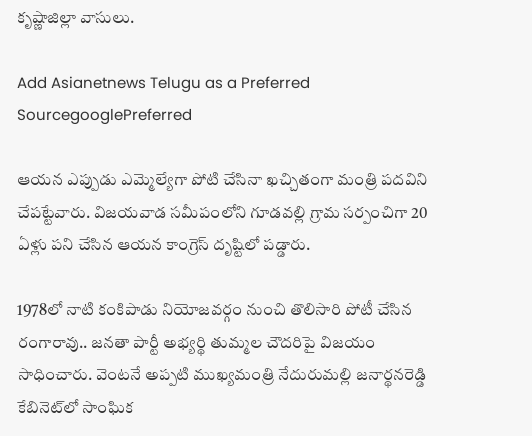కృష్ణాజిల్లా వాసులు.

Add Asianetnews Telugu as a Preferred SourcegooglePreferred

ఆయన ఎప్పుడు ఎమ్మెల్యేగా పోటి చేసినా ఖచ్చితంగా మంత్రి పదవిని చేపట్టేవారు. విజయవాడ సమీపంలోని గూడవల్లి గ్రామ సర్పంచిగా 20 ఏళ్లు పని చేసిన ఆయన కాంగ్రెస్ దృష్టిలో పడ్డారు.

1978లో నాటి కంకిపాడు నియోజవర్గం నుంచి తొలిసారి పోటీ చేసిన రంగారావు.. జనతా పార్టీ అభ్యర్థి తుమ్మల చౌదరిపై విజయం సాధించారు. వెంటనే అప్పటి ముఖ్యమంత్రి నేదురుమల్లి జనార్థనరెడ్డి కేబినెట్‌లో సాంఘిక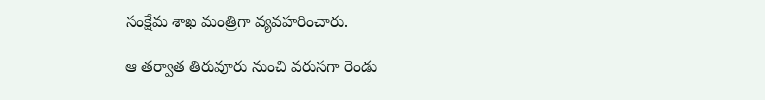సంక్షేమ శాఖ మంత్రిగా వ్యవహరించారు.

ఆ తర్వాత తిరువూరు నుంచి వరుసగా రెండు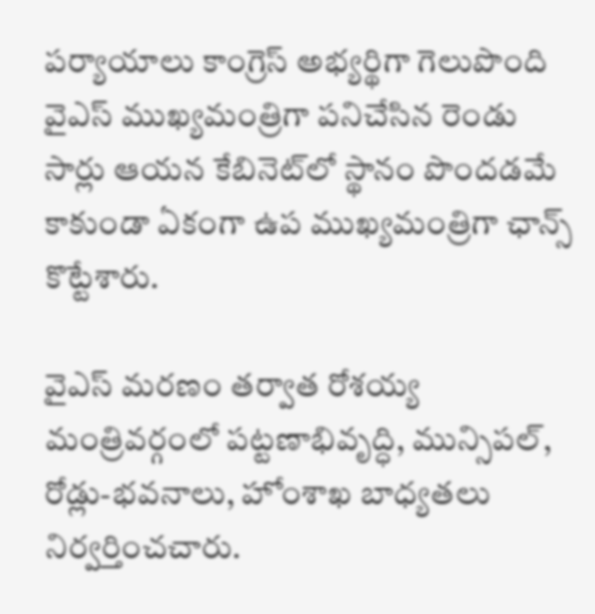పర్యాయాలు కాంగ్రెస్ అభ్యర్థిగా గెలుపొంది వైఎస్ ముఖ్యమంత్రిగా పనిచేసిన రెండు సార్లు ఆయన కేబినెట్‌లో స్థానం పొందడమే కాకుండా ఏకంగా ఉప ముఖ్యమంత్రిగా ఛాన్స్ కొట్టేశారు.

వైఎస్ మరణం తర్వాత రోశయ్య మంత్రివర్గంలో పట్టణాభివృద్ధి, మున్సిపల్, రోడ్లు-భవనాలు, హోంశాఖ బాధ్యతలు నిర్వర్తించచారు.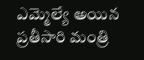ఎమ్మెల్యే అయిన ప్రతీసారి మంత్రి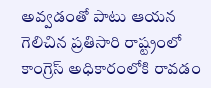అవ్వడంతో పాటు ఆయన గెలిచిన ప్రతిసారి రాష్ట్రంలో కాంగ్రెస్ అధికారంలోకి రావడం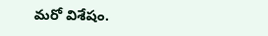మరో విశేషం.